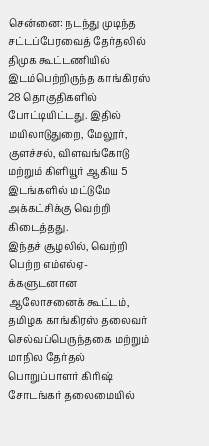சென்னை: நடந்து முடிந்த சட்டப்பேரவைத் தேர்தலில் திமுக கூட்டணியில் இடம்பெற்றிருந்த காங்கிரஸ் 28 தொகுதிகளில் போட்டியிட்டது. இதில் மயிலாடுதுறை, மேலூர், குளச்சல், விளவங்கோடு மற்றும் கிளியூர் ஆகிய 5 இடங்களில் மட்டுமே அக்கட்சிக்கு வெற்றி கிடைத்தது.
இந்தச் சூழலில், வெற்றி பெற்ற எம்எல்ஏ-க்களுடனான ஆலோசனைக் கூட்டம், தமிழக காங்கிரஸ் தலைவர் செல்வப்பெருந்தகை மற்றும் மாநில தேர்தல் பொறுப்பாளர் கிரிஷ் சோடங்கர் தலைமையில்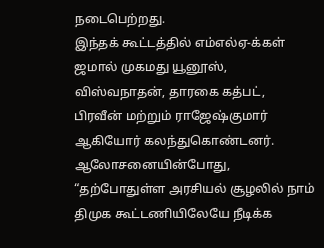நடைபெற்றது.
இந்தக் கூட்டத்தில் எம்எல்ஏ-க்கள் ஜமால் முகமது யூனூஸ், விஸ்வநாதன், தாரகை கத்பட், பிரவீன் மற்றும் ராஜேஷ்குமார் ஆகியோர் கலந்துகொண்டனர். ஆலோசனையின்போது, “தற்போதுள்ள அரசியல் சூழலில் நாம் திமுக கூட்டணியிலேயே நீடிக்க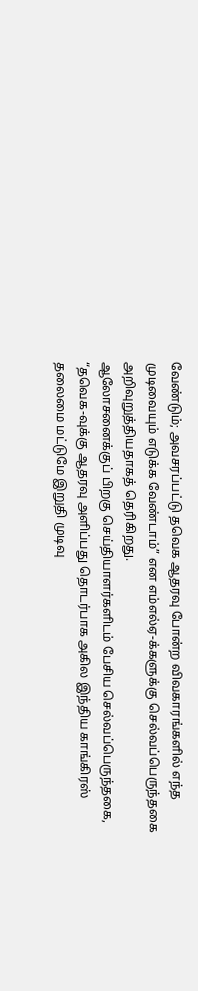வேண்டும்; அவசரப்பட்டு தவெக ஆதரவு போன்ற விவகாரங்களில் எந்த முடிவையும் எடுக்க வேண்டாம்” என எம்எல்ஏ-க்களுக்கு செல்வப்பெருந்தகை அறிவுறுத்தியதாகத் தெரிகிறது.
ஆலோசனைக்குப் பிறகு செய்தியாளர்களிடம் பேசிய செல்வப்பெருந்தகை, “தவெக-வுக்கு ஆதரவு அளிப்பது தொடர்பாக அகில இந்திய காங்கிரஸ் தலைமை மட்டுமே இறுதி முடிவு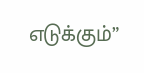எடுக்கும்”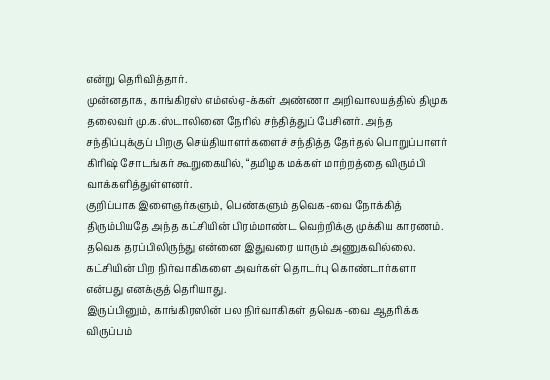என்று தெரிவித்தார்.
முன்னதாக, காங்கிரஸ் எம்எல்ஏ-க்கள் அண்ணா அறிவாலயத்தில் திமுக தலைவர் மு.க.ஸ்டாலினை நேரில் சந்தித்துப் பேசினர். அந்த சந்திப்புக்குப் பிறகு செய்தியாளர்களைச் சந்தித்த தேர்தல் பொறுப்பாளர் கிரிஷ் சோடங்கர் கூறுகையில், “தமிழக மக்கள் மாற்றத்தை விரும்பி வாக்களித்துள்ளனர்.
குறிப்பாக இளைஞர்களும், பெண்களும் தவெக-வை நோக்கித் திரும்பியதே அந்த கட்சியின் பிரம்மாண்ட வெற்றிக்கு முக்கிய காரணம். தவெக தரப்பிலிருந்து என்னை இதுவரை யாரும் அணுகவில்லை. கட்சியின் பிற நிர்வாகிகளை அவர்கள் தொடர்பு கொண்டார்களா என்பது எனக்குத் தெரியாது.
இருப்பினும், காங்கிரஸின் பல நிர்வாகிகள் தவெக-வை ஆதரிக்க விருப்பம்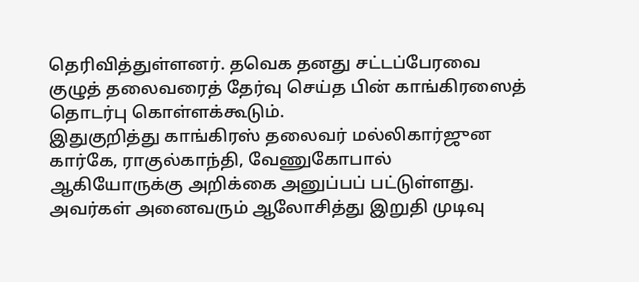தெரிவித்துள்ளனர். தவெக தனது சட்டப்பேரவை குழுத் தலைவரைத் தேர்வு செய்த பின் காங்கிரஸைத் தொடர்பு கொள்ளக்கூடும்.
இதுகுறித்து காங்கிரஸ் தலைவர் மல்லிகார்ஜுன கார்கே, ராகுல்காந்தி, வேணுகோபால் ஆகியோருக்கு அறிக்கை அனுப்பப் பட்டுள்ளது. அவர்கள் அனைவரும் ஆலோசித்து இறுதி முடிவு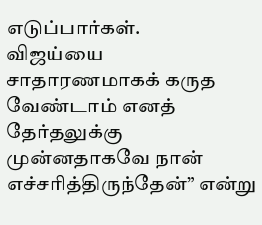எடுப்பார்கள்.
விஜய்யை சாதாரணமாகக் கருத வேண்டாம் எனத் தேர்தலுக்கு முன்னதாகவே நான் எச்சரித்திருந்தேன்” என்று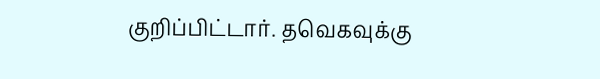குறிப்பிட்டார். தவெகவுக்கு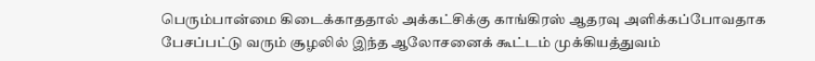பெரும்பான்மை கிடைக்காததால் அக்கட்சிக்கு காங்கிரஸ் ஆதரவு அளிக்கப்போவதாக பேசப்பட்டு வரும் சூழலில் இந்த ஆலோசனைக் கூட்டம் முக்கியத்துவம்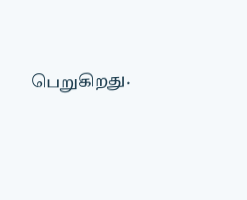பெறுகிறது.